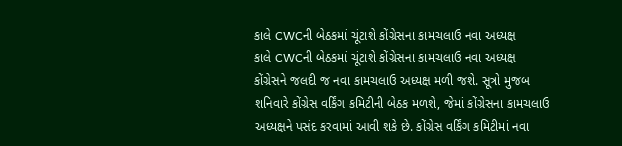કાલે CWCની બેઠકમાં ચૂંટાશે કોંગ્રેસના કામચલાઉ નવા અધ્યક્ષ
કાલે CWCની બેઠકમાં ચૂંટાશે કોંગ્રેસના કામચલાઉ નવા અધ્યક્ષ
કોંગ્રેસને જલદી જ નવા કામચલાઉ અધ્યક્ષ મળી જશે. સૂત્રો મુજબ શનિવારે કોંગ્રેસ વર્કિંગ કમિટીની બેઠક મળશે, જેમાં કોંગ્રેસના કામચલાઉ અધ્યક્ષને પસંદ કરવામાં આવી શકે છે. કોંગ્રેસ વર્કિંગ કમિટીમાં નવા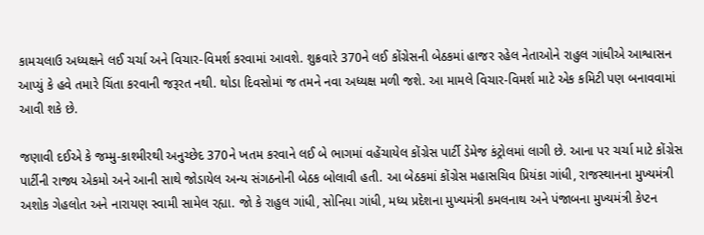કામચલાઉ અધ્યક્ષને લઈ ચર્ચા અને વિચાર-વિમર્શ કરવામાં આવશે. શુક્રવારે 370ને લઈ કોંગ્રેસની બેઠકમાં હાજર રહેલ નેતાઓને રાહુલ ગાંધીએ આશ્વાસન આપ્યું કે હવે તમારે ચિંતા કરવાની જરૂરત નથી. થોડા દિવસોમાં જ તમને નવા અધ્યક્ષ મળી જશે. આ મામલે વિચાર-વિમર્શ માટે એક કમિટી પણ બનાવવામાં આવી શકે છે.

જણાવી દઈએ કે જમ્મુ-કાશ્મીરથી અનુચ્છેદ 370ને ખતમ કરવાને લઈ બે ભાગમાં વહેંચાયેલ કોંગ્રેસ પાર્ટી ડેમેજ કંટ્રોલમાં લાગી છે. આના પર ચર્ચા માટે કોંગ્રેસ પાર્ટીની રાજ્ય એકમો અને આની સાથે જોડાયેલ અન્ય સંગઠનોની બેઠક બોલાવી હતી. આ બેઠકમાં કોંગ્રેસ મહાસચિવ પ્રિયંકા ગાંધી, રાજસ્થાનના મુખ્યમંત્રી અશોક ગેહલોત અને નારાયણ સ્વામી સામેલ રહ્યા. જો કે રાહુલ ગાંધી, સોનિયા ગાંધી, મધ્ય પ્રદેશના મુખ્યમંત્રી કમલનાથ અને પંજાબના મુખ્યમંત્રી કેપ્ટન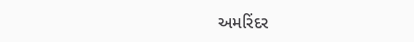અમરિંદર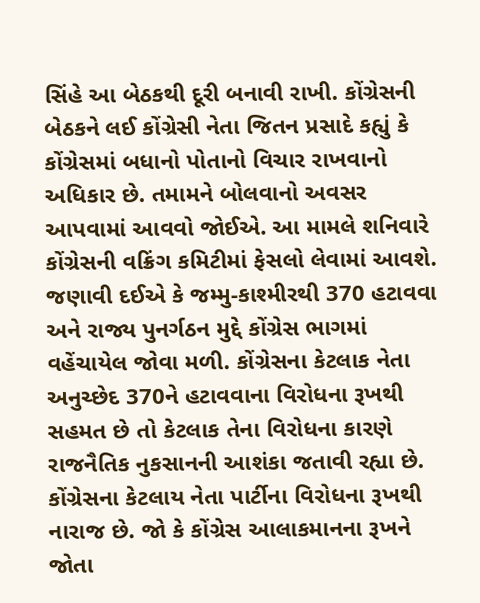સિંહે આ બેઠકથી દૂરી બનાવી રાખી. કોંગ્રેસની બેઠકને લઈ કોંગ્રેસી નેતા જિતન પ્રસાદે કહ્યું કે કોંગ્રેસમાં બધાનો પોતાનો વિચાર રાખવાનો અધિકાર છે. તમામને બોલવાનો અવસર આપવામાં આવવો જોઈએ. આ મામલે શનિવારે કોંગ્રેસની વક્રિંગ કમિટીમાં ફેસલો લેવામાં આવશે.
જણાવી દઈએ કે જમ્મુ-કાશ્મીરથી 370 હટાવવા અને રાજ્ય પુનર્ગઠન મુદ્દે કોંગ્રેસ ભાગમાં વહેંચાયેલ જોવા મળી. કોંગ્રેસના કેટલાક નેતા અનુચ્છેદ 370ને હટાવવાના વિરોધના રૂખથી સહમત છે તો કેટલાક તેના વિરોધના કારણે રાજનૈતિક નુકસાનની આશંકા જતાવી રહ્યા છે. કોંગ્રેસના કેટલાય નેતા પાર્ટીના વિરોધના રૂખથી નારાજ છે. જો કે કોંગ્રેસ આલાકમાનના રૂખને જોતા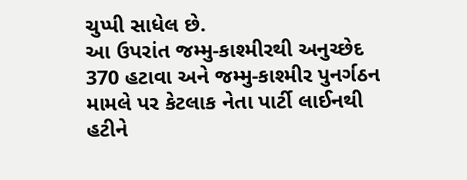ચુપ્પી સાધેલ છે.
આ ઉપરાંત જમ્મુ-કાશ્મીરથી અનુચ્છેદ 370 હટાવા અને જમ્મુ-કાશ્મીર પુનર્ગઠન મામલે પર કેટલાક નેતા પાર્ટી લાઈનથી હટીને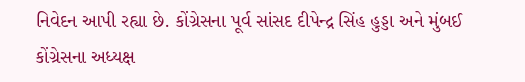નિવેદન આપી રહ્યા છે. કોંગ્રેસના પૂર્વ સાંસદ દીપેન્દ્ર સિંહ હુડ્ડા અને મુંબઈ કોંગ્રેસના અધ્યક્ષ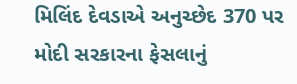મિલિંદ દેવડાએ અનુચ્છેદ 370 પર મોદી સરકારના ફેસલાનું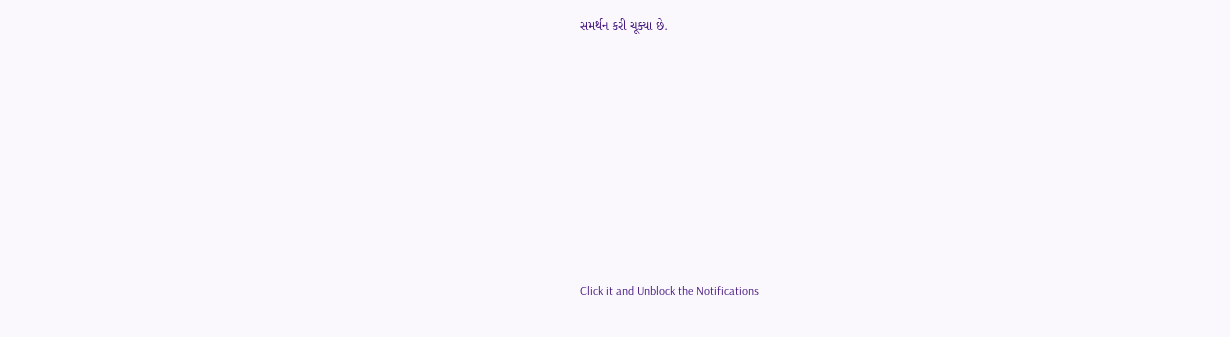સમર્થન કરી ચૂક્યા છે.












Click it and Unblock the Notifications